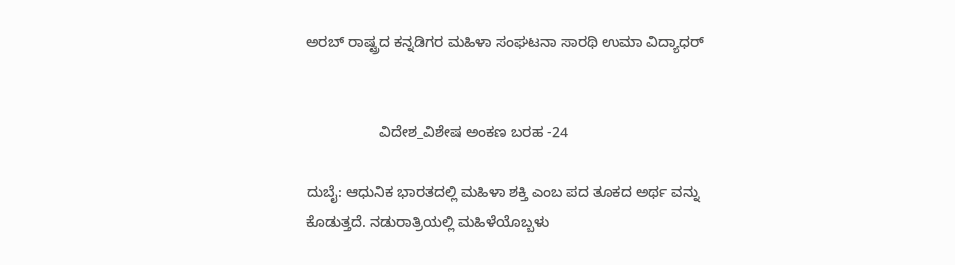ಅರಬ್ ರಾಷ್ಟ್ರದ ಕನ್ನಡಿಗರ ಮಹಿಳಾ ಸಂಘಟನಾ ಸಾರಥಿ ಉಮಾ ವಿದ್ಯಾಧರ್


                  ವಿದೇಶ_ವಿಶೇಷ ಅಂಕಣ ಬರಹ -24

ದುಬೈ: ಆಧುನಿಕ ಭಾರತದಲ್ಲಿ ಮಹಿಳಾ ಶಕ್ತಿ ಎಂಬ ಪದ ತೂಕದ ಅರ್ಥ ವನ್ನು ಕೊಡುತ್ತದೆ. ನಡುರಾತ್ರಿಯಲ್ಲಿ ಮಹಿಳೆಯೊಬ್ಬಳು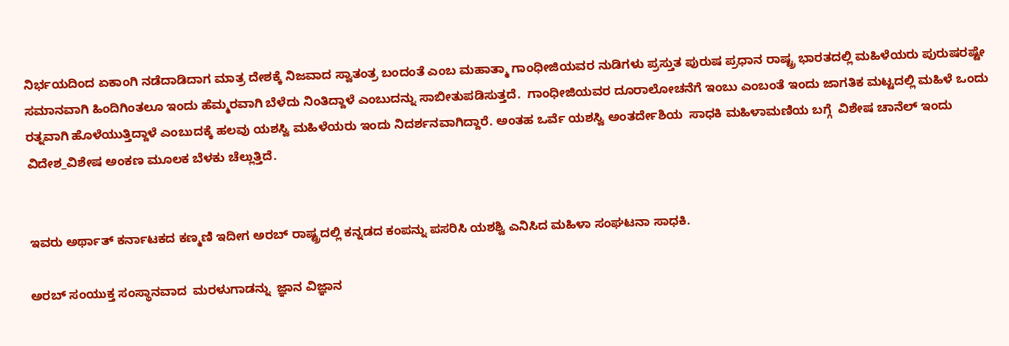ನಿರ್ಭಯದಿಂದ ಏಕಾಂಗಿ ನಡೆದಾಡಿದಾಗ ಮಾತ್ರ ದೇಶಕ್ಕೆ ನಿಜವಾದ ಸ್ವಾತಂತ್ರ ಬಂದಂತೆ ಎಂಬ ಮಹಾತ್ಮಾ ಗಾಂಧೀಜಿಯವರ ನುಡಿಗಳು ಪ್ರಸ್ತುತ ಪುರುಷ ಪ್ರಧಾನ ರಾಷ್ಟ್ರ ಭಾರತದಲ್ಲಿ ಮಹಿಳೆಯರು ಪುರುಷರಷ್ಟೇ ಸಮಾನವಾಗಿ ಹಿಂದಿಗಿಂತಲೂ ಇಂದು ಹೆಮ್ಮರವಾಗಿ ಬೆಳೆದು ನಿಂತಿದ್ದಾಳೆ ಎಂಬುದನ್ನು ಸಾಬೀತುಪಡಿಸುತ್ತದೆ.  ಗಾಂಧೀಜಿಯವರ ದೂರಾಲೋಚನೆಗೆ ಇಂಬು ಎಂಬಂತೆ ಇಂದು ಜಾಗತಿಕ ಮಟ್ಟದಲ್ಲಿ ಮಹಿಳೆ ಒಂದು ರತ್ನವಾಗಿ ಹೊಳೆಯುತ್ತಿದ್ದಾಳೆ ಎಂಬುದಕ್ಕೆ ಹಲವು ಯಶಸ್ವಿ ಮಹಿಳೆಯರು ಇಂದು ನಿದರ್ಶನವಾಗಿದ್ದಾರೆ. ಅಂತಹ ಒರ್ವೆ ಯಶಸ್ವಿ ಅಂತರ್ದೇಶಿಯ  ಸಾಧಕಿ ಮಹಿಳಾಮಣಿಯ ಬಗ್ಗೆ  ವಿಶೇಷ ಚಾನೆಲ್ ಇಂದು ವಿದೇಶ_ವಿಶೇಷ ಅಂಕಣ ಮೂಲಕ ಬೆಳಕು ಚೆಲ್ಲುತ್ತಿದೆ.


ಇವರು ಅರ್ಥಾತ್ ಕರ್ನಾಟಕದ ಕಣ್ಮಣಿ ಇದೀಗ ಅರಬ್ ರಾಷ್ಟ್ರದಲ್ಲಿ ಕನ್ನಡದ ಕಂಪನ್ನು ಪಸರಿಸಿ ಯಶಶ್ವಿ ಎನಿಸಿದ ಮಹಿಳಾ ಸಂಘಟನಾ ಸಾಧಕಿ.

ಅರಬ್ ಸಂಯುಕ್ತ ಸಂಸ್ಥಾನವಾದ  ಮರಳುಗಾಡನ್ನು  ಜ್ಞಾನ ವಿಜ್ಞಾನ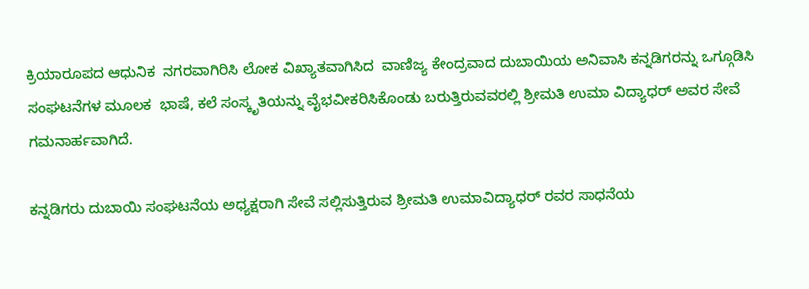ಕ್ರಿಯಾರೂಪದ ಆಧುನಿಕ  ನಗರವಾಗಿರಿಸಿ ಲೋಕ ವಿಖ್ಯಾತವಾಗಿಸಿದ  ವಾಣಿಜ್ಯ ಕೇಂದ್ರವಾದ ದುಬಾಯಿಯ ಅನಿವಾಸಿ ಕನ್ನಡಿಗರನ್ನು ಒಗ್ಗೂಡಿಸಿ  ಸಂಘಟನೆಗಳ ಮೂಲಕ  ಭಾಷೆ, ಕಲೆ ಸಂಸ್ಕೃತಿಯನ್ನು ವೈಭವೀಕರಿಸಿಕೊಂಡು ಬರುತ್ತಿರುವವರಲ್ಲಿ ಶ್ರೀಮತಿ ಉಮಾ ವಿದ್ಯಾಧರ್ ಅವರ ಸೇವೆ ಗಮನಾರ್ಹವಾಗಿದೆ.

ಕನ್ನಡಿಗರು ದುಬಾಯಿ ಸಂಘಟನೆಯ ಅಧ್ಯಕ್ಷರಾಗಿ ಸೇವೆ ಸಲ್ಲಿಸುತ್ತಿರುವ ಶ್ರೀಮತಿ ಉಮಾವಿದ್ಯಾಧರ್ ರವರ ಸಾಧನೆಯ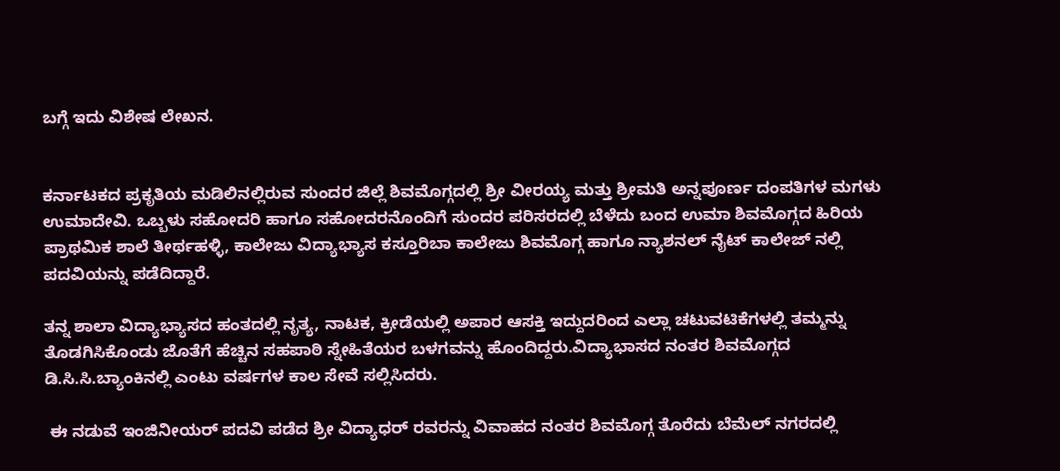ಬಗ್ಗೆ ಇದು ವಿಶೇಷ ಲೇಖನ.


ಕರ್ನಾಟಕದ ಪ್ರಕೃತಿಯ ಮಡಿಲಿನಲ್ಲಿರುವ ಸುಂದರ ಜಿಲ್ಲೆ ಶಿವಮೊಗ್ಗದಲ್ಲಿ ಶ್ರೀ ವೀರಯ್ಯ ಮತ್ತು ಶ್ರೀಮತಿ ಅನ್ನಪೂರ್ಣ ದಂಪತಿಗಳ ಮಗಳು ಉಮಾದೇವಿ. ಒಬ್ಬಳು ಸಹೋದರಿ ಹಾಗೂ ಸಹೋದರನೊಂದಿಗೆ ಸುಂದರ ಪರಿಸರದಲ್ಲಿ ಬೆಳೆದು ಬಂದ ಉಮಾ ಶಿವಮೊಗ್ಗದ ಹಿರಿಯ ಪ್ರಾಥಮಿಕ ಶಾಲೆ ತೀರ್ಥಹಳ್ಳಿ, ಕಾಲೇಜು ವಿದ್ಯಾಭ್ಯಾಸ ಕಸ್ತೂರಿಬಾ ಕಾಲೇಜು ಶಿವಮೊಗ್ಗ ಹಾಗೂ ನ್ಯಾಶನಲ್ ನೈಟ್ ಕಾಲೇಜ್ ನಲ್ಲಿ ಪದವಿಯನ್ನು ಪಡೆದಿದ್ದಾರೆ.

ತನ್ನ ಶಾಲಾ ವಿದ್ಯಾಭ್ಯಾಸದ ಹಂತದಲ್ಲಿ ನೃತ್ಯ, ನಾಟಕ, ಕ್ರೀಡೆಯಲ್ಲಿ ಅಪಾರ ಆಸಕ್ತಿ ಇದ್ದುದರಿಂದ ಎಲ್ಲಾ ಚಟುವಟಿಕೆಗಳಲ್ಲಿ ತಮ್ಮನ್ನು ತೊಡಗಿಸಿಕೊಂಡು ಜೊತೆಗೆ ಹೆಚ್ಚಿನ ಸಹಪಾಠಿ ಸ್ನೇಹಿತೆಯರ ಬಳಗವನ್ನು ಹೊಂದಿದ್ದರು.ವಿದ್ಯಾಭಾಸದ ನಂತರ ಶಿವಮೊಗ್ಗದ ಡಿ.ಸಿ.ಸಿ.ಬ್ಯಾಂಕಿನಲ್ಲಿ ಎಂಟು ವರ್ಷಗಳ ಕಾಲ ಸೇವೆ ಸಲ್ಲಿಸಿದರು.

 ಈ ನಡುವೆ ಇಂಜಿನೀಯರ್ ಪದವಿ ಪಡೆದ ಶ್ರೀ ವಿದ್ಯಾಧರ್ ರವರನ್ನು ವಿವಾಹದ ನಂತರ ಶಿವಮೊಗ್ಗ ತೊರೆದು ಬೆಮೆಲ್ ನಗರದಲ್ಲಿ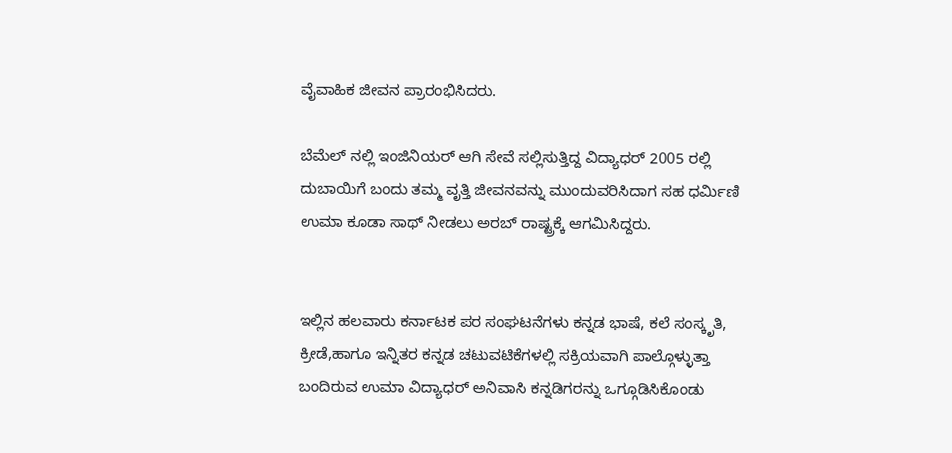ವೈವಾಹಿಕ ಜೀವನ ಪ್ರಾರಂಭಿಸಿದರು.

ಬೆಮೆಲ್ ನಲ್ಲಿ ಇಂಜಿನಿಯರ್ ಆಗಿ ಸೇವೆ ಸಲ್ಲಿಸುತ್ತಿದ್ದ ವಿದ್ಯಾಧರ್ 2005 ರಲ್ಲಿ ದುಬಾಯಿಗೆ ಬಂದು ತಮ್ಮ ವೃತ್ತಿ ಜೀವನವನ್ನು ಮುಂದುವರಿಸಿದಾಗ ಸಹ ಧರ್ಮಿಣಿ ಉಮಾ ಕೂಡಾ ಸಾಥ್ ನೀಡಲು ಅರಬ್ ರಾಷ್ಟ್ರಕ್ಕೆ ಆಗಮಿಸಿದ್ದರು.


ಇಲ್ಲಿನ ಹಲವಾರು ಕರ್ನಾಟಕ ಪರ ಸಂಘಟನೆಗಳು ಕನ್ನಡ ಭಾಷೆ, ಕಲೆ ಸಂಸ್ಕೃತಿ, ಕ್ರೀಡೆ,ಹಾಗೂ ಇನ್ನಿತರ ಕನ್ನಡ ಚಟುವಟಿಕೆಗಳಲ್ಲಿ ಸಕ್ರಿಯವಾಗಿ ಪಾಲ್ಗೊಳ್ಳುತ್ತಾ ಬಂದಿರುವ ಉಮಾ ವಿದ್ಯಾಧರ್ ಅನಿವಾಸಿ ಕನ್ನಡಿಗರನ್ನು ಒಗ್ಗೂಡಿಸಿಕೊಂಡು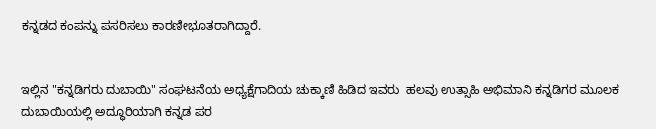ಕನ್ನಡದ ಕಂಪನ್ನು ಪಸರಿಸಲು ಕಾರಣೀಭೂತರಾಗಿದ್ದಾರೆ.


ಇಲ್ಲಿನ "ಕನ್ನಡಿಗರು ದುಬಾಯಿ" ಸಂಘಟನೆಯ ಅಧ್ಯಕ್ಷೆಗಾದಿಯ ಚುಕ್ಕಾಣಿ ಹಿಡಿದ ಇವರು  ಹಲವು ಉತ್ಸಾಹಿ ಅಭಿಮಾನಿ ಕನ್ನಡಿಗರ ಮೂಲಕ ದುಬಾಯಿಯಲ್ಲಿ ಅದ್ಧೂರಿಯಾಗಿ ಕನ್ನಡ ಪರ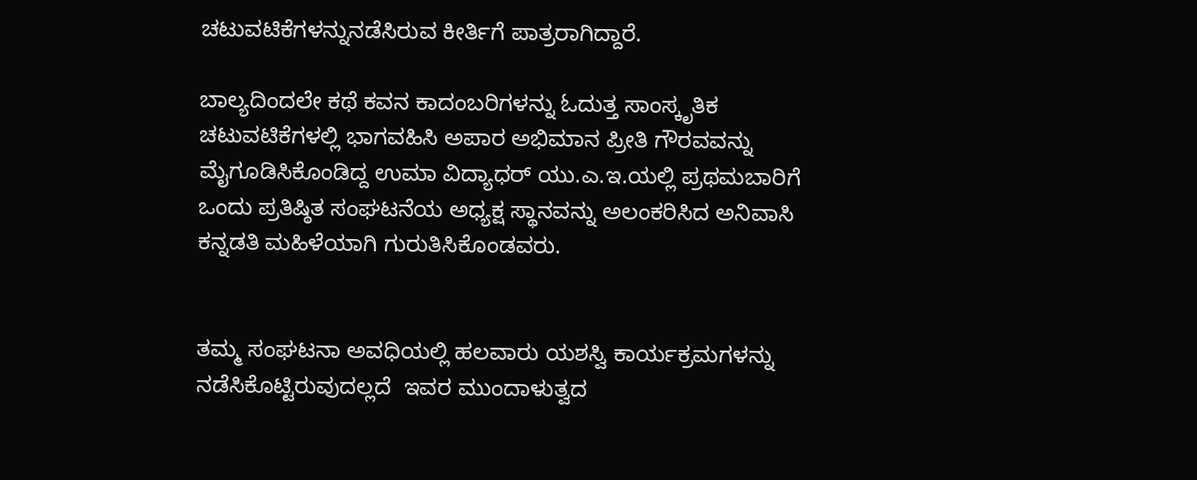ಚಟುವಟಿಕೆಗಳನ್ನುನಡೆಸಿರುವ ಕೀರ್ತಿಗೆ ಪಾತ್ರರಾಗಿದ್ದಾರೆ.

ಬಾಲ್ಯದಿಂದಲೇ ಕಥೆ ಕವನ ಕಾದಂಬರಿಗಳನ್ನು ಓದುತ್ತ ಸಾಂಸ್ಕೃತಿಕ ಚಟುವಟಿಕೆಗಳಲ್ಲಿ ಭಾಗವಹಿಸಿ ಅಪಾರ ಅಭಿಮಾನ ಪ್ರೀತಿ ಗೌರವವನ್ನು ಮೈಗೂಡಿಸಿಕೊಂಡಿದ್ದ ಉಮಾ ವಿದ್ಯಾಧರ್ ಯು.ಎ.ಇ.ಯಲ್ಲಿ ಪ್ರಥಮಬಾರಿಗೆ ಒಂದು ಪ್ರತಿಷ್ಠಿತ ಸಂಘಟನೆಯ ಅಧ್ಯಕ್ಷ ಸ್ಥಾನವನ್ನು ಅಲಂಕರಿಸಿದ ಅನಿವಾಸಿ ಕನ್ನಡತಿ ಮಹಿಳೆಯಾಗಿ ಗುರುತಿಸಿಕೊಂಡವರು.


ತಮ್ಮ ಸಂಘಟನಾ ಅವಧಿಯಲ್ಲಿ ಹಲವಾರು ಯಶಸ್ವಿ ಕಾರ್ಯಕ್ರಮಗಳನ್ನು ನಡೆಸಿಕೊಟ್ಟಿರುವುದಲ್ಲದೆ  ಇವರ ಮುಂದಾಳುತ್ವದ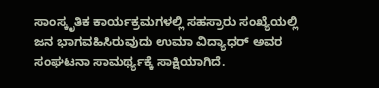ಸಾಂಸ್ಕೃತಿಕ ಕಾರ್ಯಕ್ರಮಗಳಲ್ಲಿ ಸಹಸ್ರಾರು ಸಂಖ್ಯೆಯಲ್ಲಿ ಜನ ಭಾಗವಹಿಸಿರುವುದು ಉಮಾ ವಿದ್ಯಾಧರ್ ಅವರ ಸಂಘಟನಾ ಸಾಮರ್ಥ್ಯಕ್ಕೆ ಸಾಕ್ಷಿಯಾಗಿದೆ.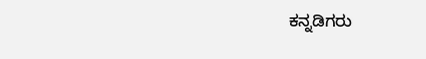ಕನ್ನಡಿಗರು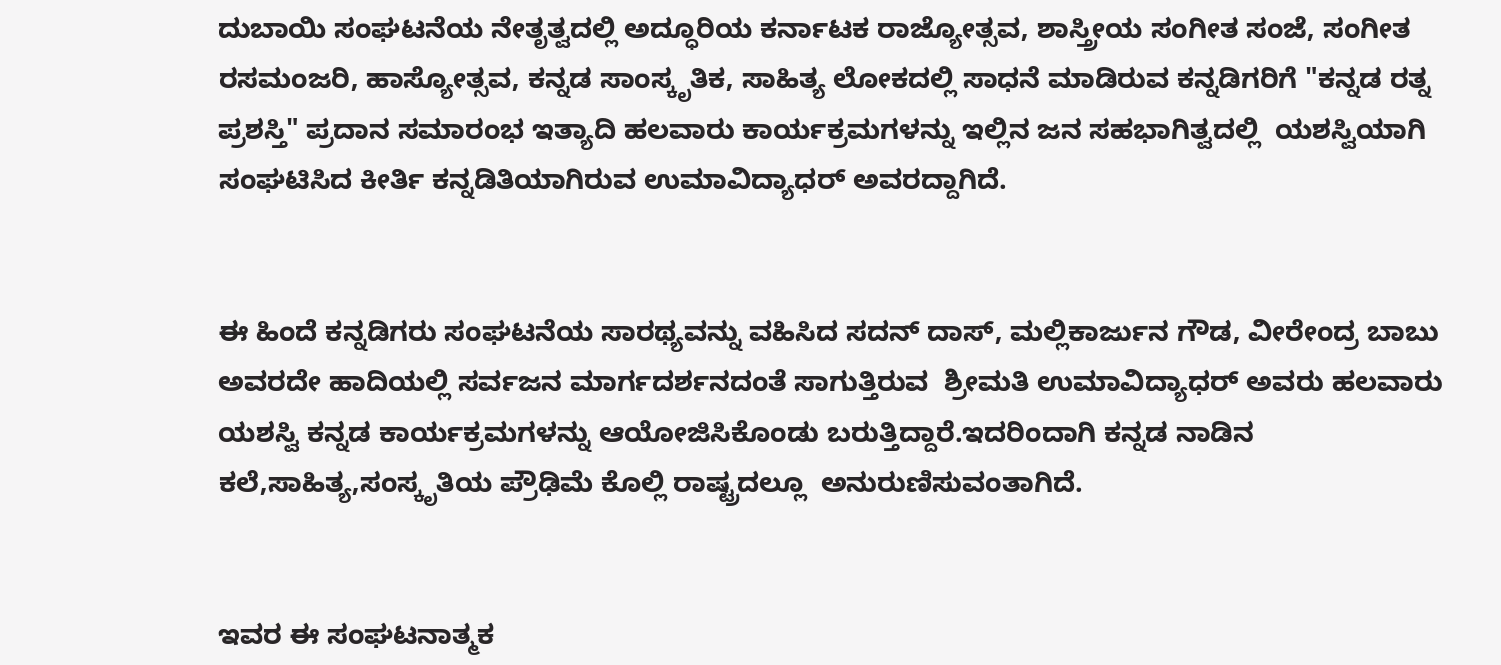ದುಬಾಯಿ ಸಂಘಟನೆಯ ನೇತೃತ್ವದಲ್ಲಿ ಅದ್ಧೂರಿಯ ಕರ್ನಾಟಕ ರಾಜ್ಯೋತ್ಸವ, ಶಾಸ್ತ್ರೀಯ ಸಂಗೀತ ಸಂಜೆ, ಸಂಗೀತ ರಸಮಂಜರಿ, ಹಾಸ್ಯೋತ್ಸವ, ಕನ್ನಡ ಸಾಂಸ್ಕೃತಿಕ, ಸಾಹಿತ್ಯ ಲೋಕದಲ್ಲಿ ಸಾಧನೆ ಮಾಡಿರುವ ಕನ್ನಡಿಗರಿಗೆ "ಕನ್ನಡ ರತ್ನ ಪ್ರಶಸ್ತಿ" ಪ್ರದಾನ ಸಮಾರಂಭ ಇತ್ಯಾದಿ ಹಲವಾರು ಕಾರ್ಯಕ್ರಮಗಳನ್ನು ಇಲ್ಲಿನ ಜನ ಸಹಭಾಗಿತ್ವದಲ್ಲಿ  ಯಶಸ್ವಿಯಾಗಿ ಸಂಘಟಿಸಿದ ಕೀರ್ತಿ ಕನ್ನಡಿತಿಯಾಗಿರುವ ಉಮಾವಿದ್ಯಾಧರ್ ಅವರದ್ದಾಗಿದೆ.


ಈ ಹಿಂದೆ ಕನ್ನಡಿಗರು ಸಂಘಟನೆಯ ಸಾರಥ್ಯವನ್ನು ವಹಿಸಿದ ಸದನ್ ದಾಸ್, ಮಲ್ಲಿಕಾರ್ಜುನ ಗೌಡ, ವೀರೇಂದ್ರ ಬಾಬು ಅವರದೇ ಹಾದಿಯಲ್ಲಿ ಸರ್ವಜನ ಮಾರ್ಗದರ್ಶನದಂತೆ ಸಾಗುತ್ತಿರುವ  ಶ್ರೀಮತಿ ಉಮಾವಿದ್ಯಾಧರ್ ಅವರು ಹಲವಾರು ಯಶಸ್ವಿ ಕನ್ನಡ ಕಾರ್ಯಕ್ರಮಗಳನ್ನು ಆಯೋಜಿಸಿಕೊಂಡು ಬರುತ್ತಿದ್ದಾರೆ.ಇದರಿಂದಾಗಿ ಕನ್ನಡ ನಾಡಿನ ಕಲೆ,ಸಾಹಿತ್ಯ,ಸಂಸ್ಕೃತಿಯ ಪ್ರೌಢಿಮೆ ಕೊಲ್ಲಿ ರಾಷ್ಟ್ರದಲ್ಲೂ  ಅನುರುಣಿಸುವಂತಾಗಿದೆ.


ಇವರ ಈ ಸಂಘಟನಾತ್ಮಕ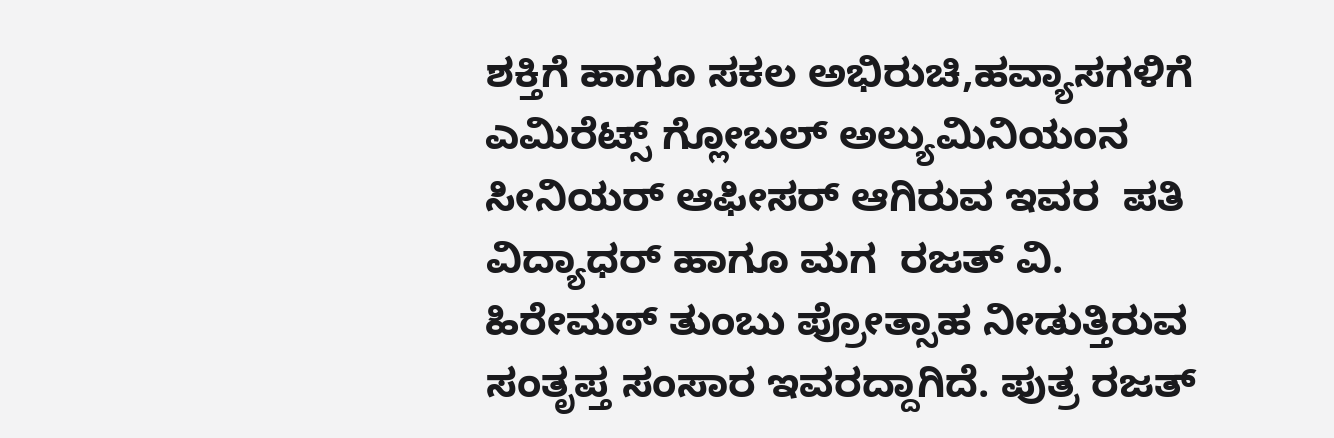ಶಕ್ತಿಗೆ ಹಾಗೂ ಸಕಲ ಅಭಿರುಚಿ,ಹವ್ಯಾಸಗಳಿಗೆ ಎಮಿರೆಟ್ಸ್ ಗ್ಲೋಬಲ್ ಅಲ್ಯುಮಿನಿಯಂನ  ಸೀನಿಯರ್ ಆಫೀಸರ್ ಆಗಿರುವ ಇವರ  ಪತಿ ವಿದ್ಯಾಧರ್ ಹಾಗೂ ಮಗ  ರಜತ್ ವಿ. ಹಿರೇಮಠ್ ತುಂಬು ಪ್ರೋತ್ಸಾಹ ನೀಡುತ್ತಿರುವ ಸಂತೃಪ್ತ ಸಂಸಾರ ಇವರದ್ದಾಗಿದೆ. ಪುತ್ರ ರಜತ್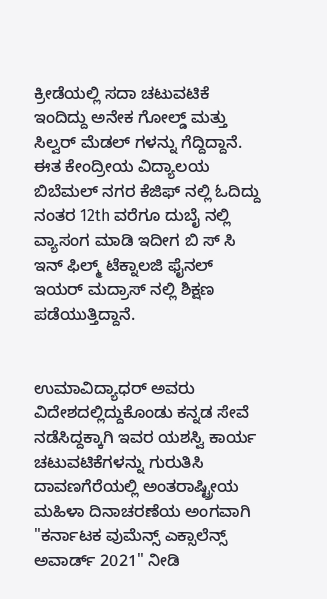ಕ್ರೀಡೆಯಲ್ಲಿ ಸದಾ ಚಟುವಟಿಕೆ ಇಂದಿದ್ದು ಅನೇಕ ಗೋಲ್ಡ್ ಮತ್ತು ಸಿಲ್ವರ್ ಮೆಡಲ್ ಗಳನ್ನು ಗೆದ್ದಿದ್ದಾನೆ. ಈತ ಕೇಂದ್ರೀಯ ವಿದ್ಯಾಲಯ ಬಿಬೆಮಲ್ ನಗರ ಕೆಜಿಫ್ ನಲ್ಲಿ ಓದಿದ್ದು ನಂತರ 12th ವರೆಗೂ ದುಬೈ ನಲ್ಲಿ ವ್ಯಾಸಂಗ ಮಾಡಿ ಇದೀಗ ಬಿ ಸ್ ಸಿ ಇನ್ ಫಿಲ್ಮ್ ಟೆಕ್ನಾಲಜಿ ಫೈನಲ್ ಇಯರ್ ಮದ್ರಾಸ್ ನಲ್ಲಿ ಶಿಕ್ಷಣ ಪಡೆಯುತ್ತಿದ್ದಾನೆ.


ಉಮಾವಿದ್ಯಾಧರ್ ಅವರು ವಿದೇಶದಲ್ಲಿದ್ದುಕೊಂಡು ಕನ್ನಡ ಸೇವೆ ನಡೆಸಿದ್ದಕ್ಕಾಗಿ ಇವರ ಯಶಸ್ವಿ ಕಾರ್ಯ ಚಟುವಟಿಕೆಗಳನ್ನು ಗುರುತಿಸಿ ದಾವಣಗೆರೆಯಲ್ಲಿ ಅಂತರಾಷ್ಟ್ರೀಯ ಮಹಿಳಾ ದಿನಾಚರಣೆಯ ಅಂಗವಾಗಿ  "ಕರ್ನಾಟಕ ವುಮೆನ್ಸ್ ಎಕ್ಸಾಲೆನ್ಸ್ ಅವಾರ್ಡ್ 2021" ನೀಡಿ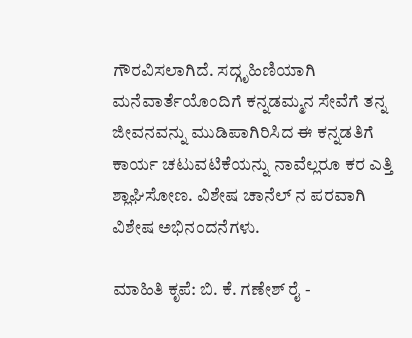ಗೌರವಿಸಲಾಗಿದೆ. ಸದ್ಗೃಹಿಣಿಯಾಗಿ ಮನೆವಾರ್ತೆಯೊಂದಿಗೆ ಕನ್ನಡಮ್ಮನ ಸೇವೆಗೆ ತನ್ನ ಜೀವನವನ್ನು ಮುಡಿಪಾಗಿರಿಸಿದ ಈ ಕನ್ನಡತಿಗೆ ಕಾರ್ಯ ಚಟುವಟಿಕೆಯನ್ನು ನಾವೆಲ್ಲರೂ ಕರ ಎತ್ತಿ ಶ್ಲಾಘಿಸೋಣ. ವಿಶೇಷ ಚಾನೆಲ್ ನ ಪರವಾಗಿ ವಿಶೇಷ ಅಭಿನಂದನೆಗಳು.

ಮಾಹಿತಿ ಕೃಪೆ: ಬಿ. ಕೆ. ಗಣೇಶ್ ರೈ -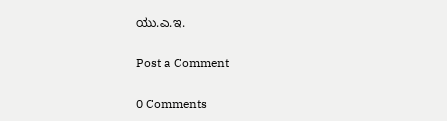ಯು.ಎ.ಇ.

Post a Comment

0 Comments